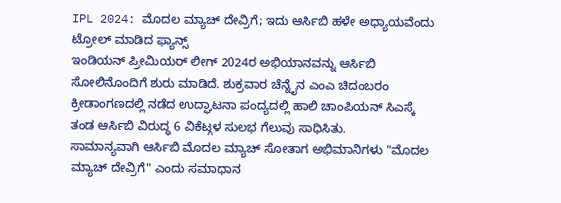IPL 2024: ಮೊದಲ ಮ್ಯಾಚ್ ದೇವ್ರಿಗೆ; ಇದು ಆರ್ಸಿಬಿ ಹಳೇ ಅಧ್ಯಾಯವೆಂದು ಟ್ರೋಲ್ ಮಾಡಿದ ಫ್ಯಾನ್ಸ್
ಇಂಡಿಯನ್ ಪ್ರೀಮಿಯರ್ ಲೀಗ್ 2024ರ ಅಭಿಯಾನವನ್ನು ಆರ್ಸಿಬಿ ಸೋಲಿನೊಂದಿಗೆ ಶುರು ಮಾಡಿದೆ. ಶುಕ್ರವಾರ ಚೆನ್ನೈನ ಎಂಎ ಚಿದಂಬರಂ ಕ್ರೀಡಾಂಗಣದಲ್ಲಿ ನಡೆದ ಉದ್ಘಾಟನಾ ಪಂದ್ಯದಲ್ಲಿ ಹಾಲಿ ಚಾಂಪಿಯನ್ ಸಿಎಸ್ಕೆ ತಂಡ ಆರ್ಸಿಬಿ ವಿರುದ್ಧ 6 ವಿಕೆಟ್ಗಳ ಸುಲಭ ಗೆಲುವು ಸಾಧಿಸಿತು.
ಸಾಮಾನ್ಯವಾಗಿ ಆರ್ಸಿಬಿ ಮೊದಲ ಮ್ಯಾಚ್ ಸೋತಾಗ ಅಭಿಮಾನಿಗಳು "ಮೊದಲ ಮ್ಯಾಚ್ ದೇವ್ರಿಗೆ" ಎಂದು ಸಮಾಧಾನ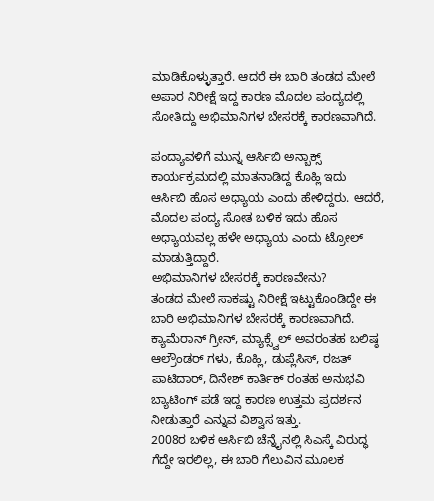ಮಾಡಿಕೊಳ್ಳುತ್ತಾರೆ. ಆದರೆ ಈ ಬಾರಿ ತಂಡದ ಮೇಲೆ ಅಪಾರ ನಿರೀಕ್ಷೆ ಇದ್ದ ಕಾರಣ ಮೊದಲ ಪಂದ್ಯದಲ್ಲಿ ಸೋತಿದ್ದು ಅಭಿಮಾನಿಗಳ ಬೇಸರಕ್ಕೆ ಕಾರಣವಾಗಿದೆ.

ಪಂದ್ಯಾವಳಿಗೆ ಮುನ್ನ ಆರ್ಸಿಬಿ ಅನ್ಬಾಕ್ಸ್ ಕಾರ್ಯಕ್ರಮದಲ್ಲಿ ಮಾತನಾಡಿದ್ದ ಕೊಹ್ಲಿ ಇದು ಆರ್ಸಿಬಿ ಹೊಸ ಅಧ್ಯಾಯ ಎಂದು ಹೇಳಿದ್ದರು. ಆದರೆ, ಮೊದಲ ಪಂದ್ಯ ಸೋತ ಬಳಿಕ ಇದು ಹೊಸ ಅಧ್ಯಾಯವಲ್ಲ ಹಳೇ ಅಧ್ಯಾಯ ಎಂದು ಟ್ರೋಲ್ ಮಾಡುತ್ತಿದ್ದಾರೆ.
ಅಭಿಮಾನಿಗಳ ಬೇಸರಕ್ಕೆ ಕಾರಣವೇನು?
ತಂಡದ ಮೇಲೆ ಸಾಕಷ್ಟು ನಿರೀಕ್ಷೆ ಇಟ್ಟುಕೊಂಡಿದ್ದೇ ಈ ಬಾರಿ ಅಭಿಮಾನಿಗಳ ಬೇಸರಕ್ಕೆ ಕಾರಣವಾಗಿದೆ. ಕ್ಯಾಮೆರಾನ್ ಗ್ರೀನ್, ಮ್ಯಾಕ್ಸ್ವೆಲ್ ಅವರಂತಹ ಬಲಿಷ್ಠ ಆಲ್ರೌಂಡರ್ ಗಳು, ಕೊಹ್ಲಿ, ಡುಪ್ಲೆಸಿಸ್, ರಜತ್ ಪಾಟಿದಾರ್, ದಿನೇಶ್ ಕಾರ್ತಿಕ್ ರಂತಹ ಅನುಭವಿ ಬ್ಯಾಟಿಂಗ್ ಪಡೆ ಇದ್ದ ಕಾರಣ ಉತ್ತಮ ಪ್ರದರ್ಶನ ನೀಡುತ್ತಾರೆ ಎನ್ನುವ ವಿಶ್ವಾಸ ಇತ್ತು.
2008ರ ಬಳಿಕ ಆರ್ಸಿಬಿ ಚೆನ್ನೈನಲ್ಲಿ ಸಿಎಸ್ಕೆ ವಿರುದ್ಧ ಗೆದ್ದೇ ಇರಲಿಲ್ಲ, ಈ ಬಾರಿ ಗೆಲುವಿನ ಮೂಲಕ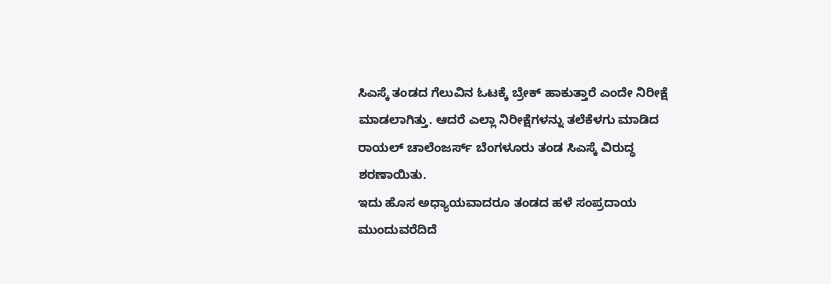ಸಿಎಸ್ಕೆ ತಂಡದ ಗೆಲುವಿನ ಓಟಕ್ಕೆ ಬ್ರೇಕ್ ಹಾಕುತ್ತಾರೆ ಎಂದೇ ನಿರೀಕ್ಷೆ ಮಾಡಲಾಗಿತ್ತು. ಆದರೆ ಎಲ್ಲಾ ನಿರೀಕ್ಷೆಗಳನ್ನು ತಲೆಕೆಳಗು ಮಾಡಿದ ರಾಯಲ್ ಚಾಲೆಂಜರ್ಸ್ ಬೆಂಗಳೂರು ತಂಡ ಸಿಎಸ್ಕೆ ವಿರುದ್ಧ ಶರಣಾಯಿತು.
ಇದು ಹೊಸ ಅಧ್ಯಾಯವಾದರೂ ತಂಡದ ಹಳೆ ಸಂಪ್ರದಾಯ ಮುಂದುವರೆದಿದೆ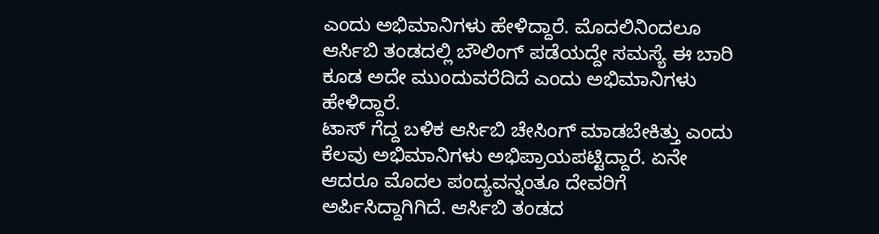ಎಂದು ಅಭಿಮಾನಿಗಳು ಹೇಳಿದ್ದಾರೆ. ಮೊದಲಿನಿಂದಲೂ ಆರ್ಸಿಬಿ ತಂಡದಲ್ಲಿ ಬೌಲಿಂಗ್ ಪಡೆಯದ್ದೇ ಸಮಸ್ಯೆ ಈ ಬಾರಿ ಕೂಡ ಅದೇ ಮುಂದುವರೆದಿದೆ ಎಂದು ಅಭಿಮಾನಿಗಳು ಹೇಳಿದ್ದಾರೆ.
ಟಾಸ್ ಗೆದ್ದ ಬಳಿಕ ಆರ್ಸಿಬಿ ಚೇಸಿಂಗ್ ಮಾಡಬೇಕಿತ್ತು ಎಂದು ಕೆಲವು ಅಭಿಮಾನಿಗಳು ಅಭಿಪ್ರಾಯಪಟ್ಟಿದ್ದಾರೆ. ಏನೇ ಆದರೂ ಮೊದಲ ಪಂದ್ಯವನ್ನಂತೂ ದೇವರಿಗೆ ಅರ್ಪಿಸಿದ್ದಾಗಿಗಿದೆ. ಆರ್ಸಿಬಿ ತಂಡದ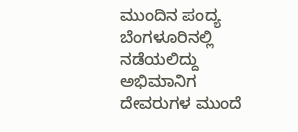ಮುಂದಿನ ಪಂದ್ಯ ಬೆಂಗಳೂರಿನಲ್ಲಿ ನಡೆಯಲಿದ್ದು ಅಭಿಮಾನಿಗ ದೇವರುಗಳ ಮುಂದೆ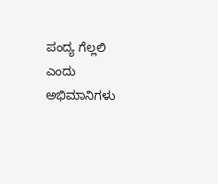ಪಂದ್ಯ ಗೆಲ್ಲಲಿ ಎಂದು ಅಭಿಮಾನಿಗಳು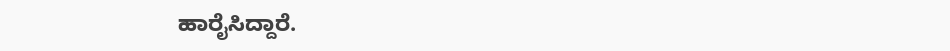ಹಾರೈಸಿದ್ದಾರೆ.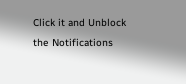Click it and Unblock the Notifications